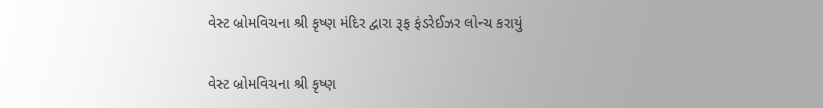વેસ્ટ બ્રોમવિચના શ્રી કૃષ્ણ મંદિર દ્વારા રૂફ ફંડરેઈઝર લોન્ચ કરાયું

વેસ્ટ બ્રોમવિચના શ્રી કૃષ્ણ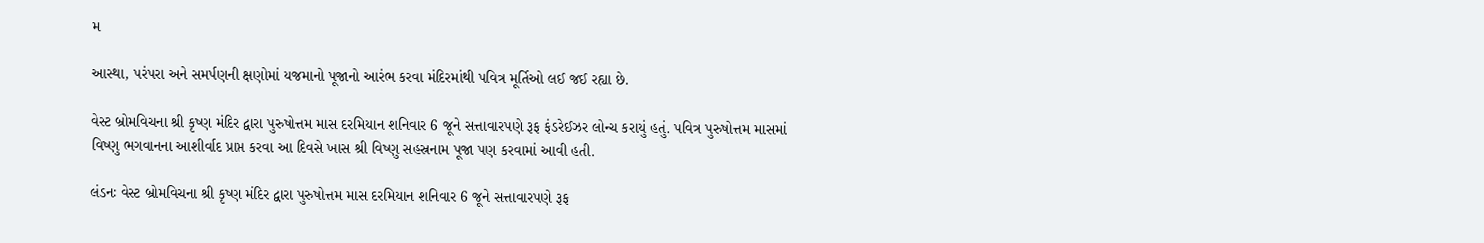મ

આસ્થા, પરંપરા અને સમર્પણની ક્ષણોમાં યજમાનો પૂજાનો આરંભ કરવા મંદિરમાંથી પવિત્ર મૂર્તિઓ લઈ જઈ રહ્યા છે.

વેસ્ટ બ્રોમવિચના શ્રી કૃષ્ણ મંદિર દ્વારા પુરુષોત્તમ માસ દરમિયાન શનિવાર 6 જૂને સત્તાવારપણે રૂફ ફંડરેઈઝર લોન્ચ કરાયું હતું. પવિત્ર પુરુષોત્તમ માસમાં વિષ્ણુ ભગવાનના આશીર્વાદ પ્રાપ્ત કરવા આ દિવસે ખાસ શ્રી વિષ્ણુ સહસ્રનામ પૂજા પણ કરવામાં આવી હતી.

લંડનઃ વેસ્ટ બ્રોમવિચના શ્રી કૃષ્ણ મંદિર દ્વારા પુરુષોત્તમ માસ દરમિયાન શનિવાર 6 જૂને સત્તાવારપણે રૂફ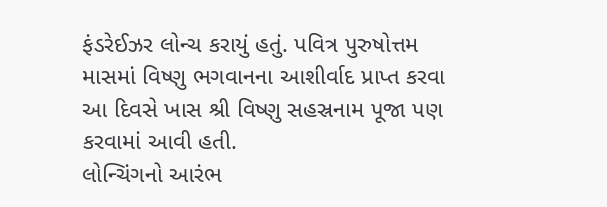ફંડરેઈઝર લોન્ચ કરાયું હતું. પવિત્ર પુરુષોત્તમ માસમાં વિષ્ણુ ભગવાનના આશીર્વાદ પ્રાપ્ત કરવા આ દિવસે ખાસ શ્રી વિષ્ણુ સહસ્રનામ પૂજા પણ કરવામાં આવી હતી.
લોન્ચિંગનો આરંભ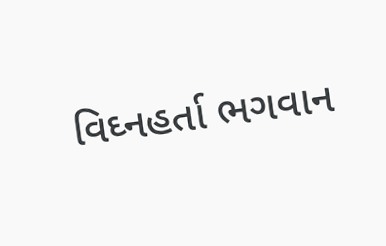વિઘ્નહર્તા ભગવાન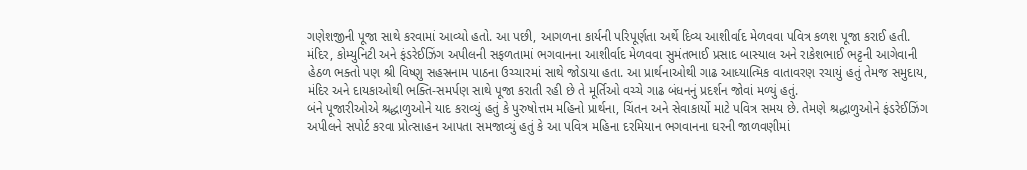ગણેશજીની પૂજા સાથે કરવામાં આવ્યો હતો. આ પછી, આગળના કાર્યની પરિપૂર્ણતા અર્થે દિવ્ય આશીર્વાદ મેળવવા પવિત્ર કળશ પૂજા કરાઈ હતી. મંદિર, કોમ્યુનિટી અને ફંડરેઈઝિંગ અપીલની સફળતામાં ભગવાનના આશીર્વાદ મેળવવા સુમંતભાઈ પ્રસાદ બાસ્યાલ અને રાકેશભાઈ ભટ્ટની આગેવાની હેઠળ ભક્તો પણ શ્રી વિષ્ણુ સહસ્રનામ પાઠના ઉચ્ચારમાં સાથે જોડાયા હતા. આ પ્રાર્થનાઓથી ગાઢ આધ્યાત્મિક વાતાવરણ રચાયું હતું તેમજ સમુદાય, મંદિર અને દાયકાઓથી ભક્તિ-સમર્પણ સાથે પૂજા કરાતી રહી છે તે મૂર્તિઓ વચ્ચે ગાઢ બંધનનું પ્રદર્શન જોવાં મળ્યું હતું.
બંને પૂજારીઓએ શ્રદ્ધાળુઓને યાદ કરાવ્યું હતું કે પુરુષોત્તમ મહિનો પ્રાર્થના, ચિંતન અને સેવાકાર્યો માટે પવિત્ર સમય છે. તેમણે શ્રદ્ધાળુઓને ફંડરેઈઝિંગ અપીલને સપોર્ટ કરવા પ્રોત્સાહન આપતા સમજાવ્યું હતું કે આ પવિત્ર મહિના દરમિયાન ભગવાનના ઘરની જાળવણીમાં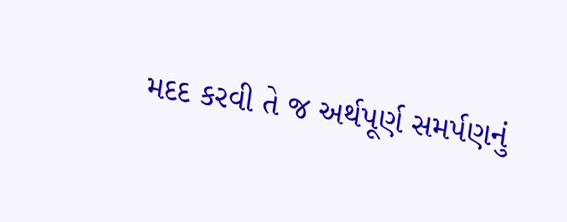મદદ કરવી તે જ અર્થપૂર્ણ સમર્પણનું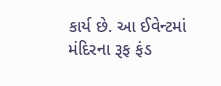કાર્ય છે. આ ઈવેન્ટમાં મંદિરના રૂફ ફંડ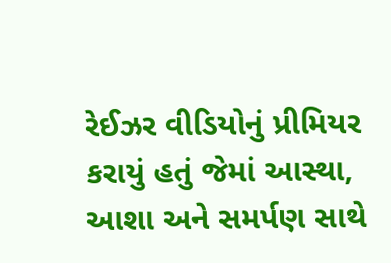રેઈઝર વીડિયોનું પ્રીમિયર કરાયું હતું જેમાં આસ્થા, આશા અને સમર્પણ સાથે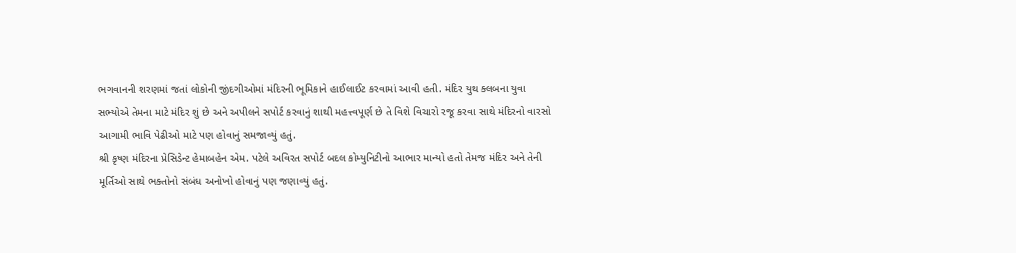ભગવાનની શરણમાં જતાં લોકોની જીંદગીઓમાં મંદિરની ભૂમિકાને હાઈલાઈટ કરવામાં આવી હતી. મંદિર યુથ ક્લબના યુવા સભ્યોએ તેમના માટે મંદિર શું છે અને અપીલને સપોર્ટ કરવાનું શાથી મહત્ત્વપૂર્ણ છે તે વિશે વિચારો રજૂ કરવા સાથે મંદિરનો વારસો આગામી ભાવિ પેઢીઓ માટે પણ હોવાનું સમજાવ્યું હતું.
શ્રી કૃષ્ણ મંદિરના પ્રેસિડેન્ટ હેમાબહેન એમ. પટેલે અવિરત સપોર્ટ બદલ કોમ્યુનિટીનો આભાર માન્યો હતો તેમજ મંદિર અને તેની મૂર્તિઓ સાથે ભક્તોનો સંબંધ અનોખો હોવાનું પણ જણાવ્યું હતું.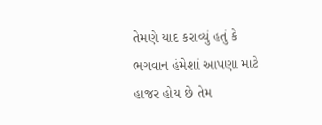તેમણે યાદ કરાવ્યું હતું કે ભગવાન હંમેશાં આપણા માટે હાજર હોય છે તેમ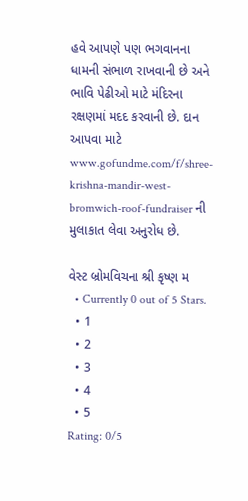હવે આપણે પણ ભગવાનના ધામની સંભાળ રાખવાની છે અને ભાવિ પેઢીઓ માટે મંદિરના રક્ષણમાં મદદ કરવાની છે. દાન આપવા માટે www.gofundme.com/f/shree-krishna-mandir-west-bromwich-roof-fundraiser ની મુલાકાત લેવા અનુરોધ છે.

વેસ્ટ બ્રોમવિચના શ્રી કૃષ્ણ મ
  • Currently 0 out of 5 Stars.
  • 1
  • 2
  • 3
  • 4
  • 5
Rating: 0/5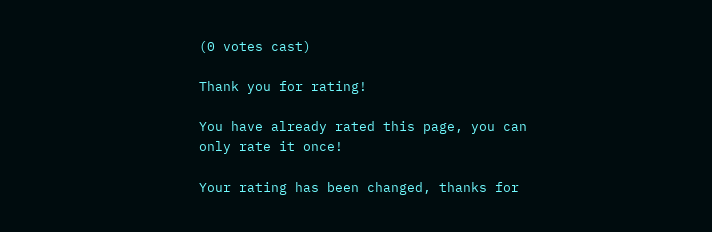(0 votes cast)

Thank you for rating!

You have already rated this page, you can only rate it once!

Your rating has been changed, thanks for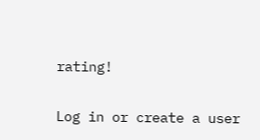rating!

Log in or create a user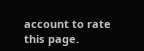account to rate this page.